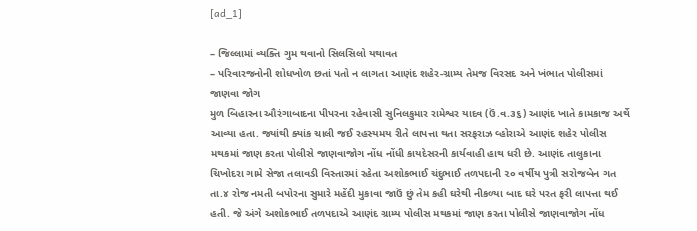[ad_1]

– જિલ્લામાં વ્યક્તિ ગુમ થવાનો સિલસિલો યથાવત
– પરિવારજનોની શોધખોળ છતાં પતો ન લાગતા આણંદ શહેર-ગ્રામ્ય તેમજ વિરસદ અને ખંભાત પોલીસમાં જાણવા જોગ
મુળ બિહારના ઔરંગાબાદના પીપરના રહેવાસી સુનિલકુમાર રામેશ્વર યાદવ (ઉં.વ.૩૬) આણંદ ખાતે કામકાજ અર્થે આવ્યા હતા. જ્યાંથી ક્યાંક ચાલી જઈ રહસ્યમય રીતે લાપત્તા થતા સરફરાઝ વ્હોરાએ આણંદ શહેર પોલીસ મથકમાં જાણ કરતા પોલીસે જાણવાજોગ નોંધ નોંધી કાયદેસરની કાર્યવાહી હાથ ધરી છે. આણંદ તાલુકાના ચિખોદરા ગામે સેજા તલાવડી વિસ્તારમાં રહેતા અશોકભાઈ ચંદુભાઈ તળપદાની ૨૦ વર્ષીય પુત્રી સરોજબેન ગત તા.૪ રોજ નમતી બપોરના સુમારે મહેંદી મુકાવા જાઉં છું તેમ કહી ઘરેથી નીકળ્યા બાદ ઘરે પરત ફરી લાપત્તા થઈ હતી. જે અંગે અશોકભાઈ તળપદાએ આણંદ ગ્રામ્ય પોલીસ મથકમાં જાણ કરતા પોલીસે જાણવાજોગ નોંધ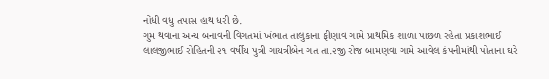નોંધી વધુ તપાસ હાથ ધરી છે.
ગુમ થવાના અન્ય બનાવની વિગતમાં ખંભાત તાલુકાના ફીણાવ ગામે પ્રાથમિક શાળા પાછળ રહેતા પ્રકાશભાઈ લાલજીભાઈ રોહિતની ૨૧ વર્ષીય પુત્રી ગાયત્રીબેન ગત તા.૨જી રોજ બામણવા ગામે આવેલ કંપનીમાંથી પોતાના ઘરે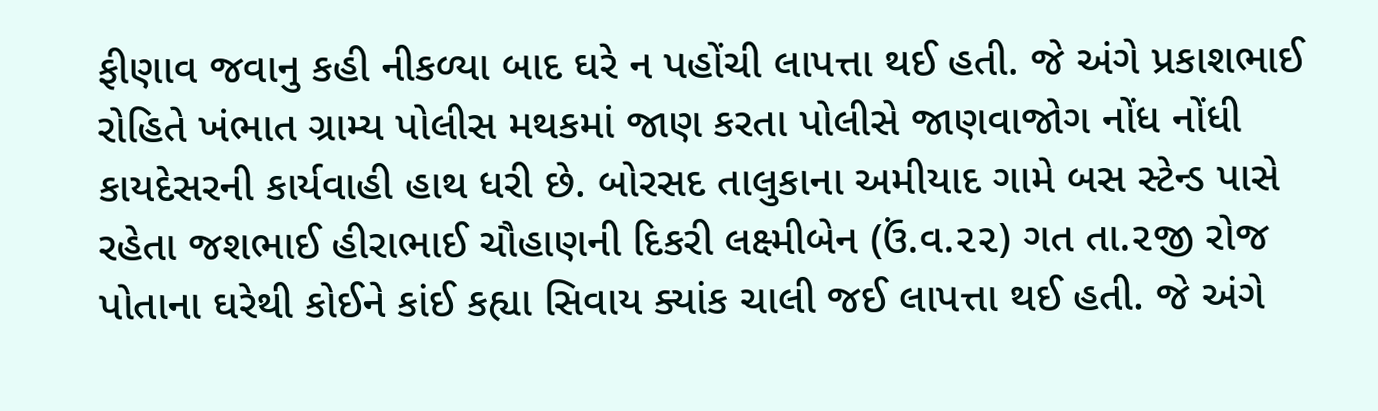ફીણાવ જવાનુ કહી નીકળ્યા બાદ ઘરે ન પહોંચી લાપત્તા થઈ હતી. જે અંગે પ્રકાશભાઈ રોહિતે ખંભાત ગ્રામ્ય પોલીસ મથકમાં જાણ કરતા પોલીસે જાણવાજોગ નોંધ નોંધી કાયદેસરની કાર્યવાહી હાથ ધરી છે. બોરસદ તાલુકાના અમીયાદ ગામે બસ સ્ટેન્ડ પાસે રહેતા જશભાઈ હીરાભાઈ ચૌહાણની દિકરી લક્ષ્મીબેન (ઉં.વ.૨૨) ગત તા.૨જી રોજ પોતાના ઘરેથી કોઈને કાંઈ કહ્યા સિવાય ક્યાંક ચાલી જઈ લાપત્તા થઈ હતી. જે અંગે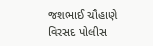જશભાઈ ચૌહાણે વિરસદ પોલીસ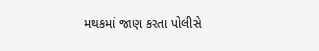મથકમાં જાણ કરતા પોલીસે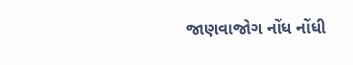જાણવાજોગ નોંધ નોંધી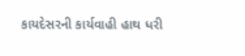કાયદેસરની કાર્યવાહી હાથ ધરી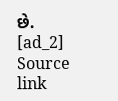છે.
[ad_2]
Source link